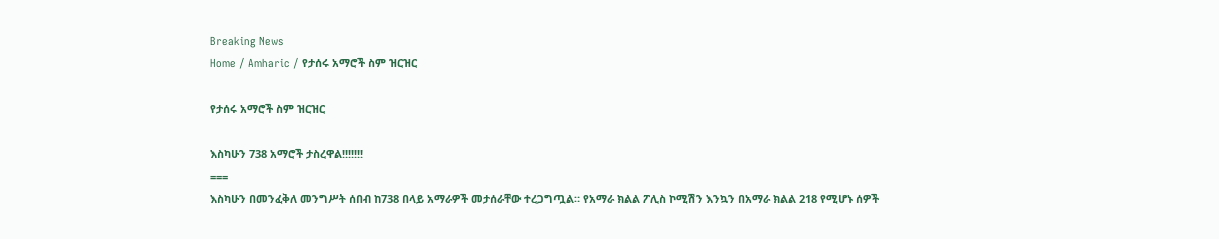Breaking News
Home / Amharic / የታሰሩ አማሮች ስም ዝርዝር

የታሰሩ አማሮች ስም ዝርዝር

እስካሁን 738 አማሮች ታስረዋል!!!!!!!
===
እስካሁን በመንፈቅለ መንግሥት ሰበብ ከ738 በላይ አማራዎች መታሰራቸው ተረጋግጧል። የአማራ ክልል ፖሊስ ኮሚሽን እንኳን በአማራ ክልል 218 የሚሆኑ ሰዎች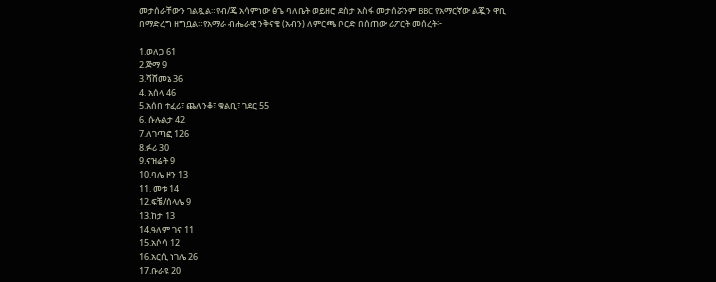መታሰራቸውን ገልጿል።የብ/ጄ አሳምነው ፅጌ ባለቤት ወይዘሮ ደስታ አስፋ መታሰሯንም BBC የአማርኛው ልጇን ዋቢ በማድረግ ዘግቧል።የአማራ ብሔራዊ ንቅናቄ (አብን) ለምርጫ ቦርድ በሰጠው ሪፖርት መሰረት፦

1.ወለጋ 61
2.ጅማ 9
3.ሻሸመኔ 36
4. አሰላ 46
5.አሰበ ተፈሪ፣ ጨለንቆ፣ ቁልቢ፣ ገደር 55
6. ሱሉልታ 42
7.ለገጣፎ 126
8.ፉሪ 30
9.ናዝሬት 9
10.ባሌ ዞን 13
11. መቱ 14
12.ፍቼ/ሰላሌ 9
13.ከታ 13
14.ዓለም ገና 11
15.አሶሳ 12
16.አርሲ ነገሌ 26
17.ቡራዩ 20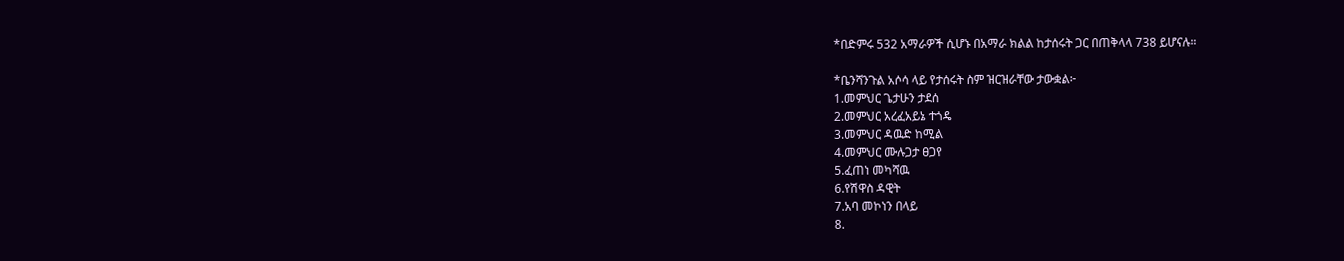*በድምሩ 532 አማራዎች ሲሆኑ በአማራ ክልል ከታሰሩት ጋር በጠቅላላ 738 ይሆናሉ።

*ቤንሻንጉል አሶሳ ላይ የታሰሩት ስም ዝርዝራቸው ታውቋል፦
1.መምህር ጌታሁን ታደሰ
2.መምህር አረፈአይኔ ተጎዴ
3.መምህር ዳዉድ ከሚል
4.መምህር ሙሉጋታ ፀጋየ
5.ፈጠነ መካሻዉ
6.የሽዋስ ዳዊት
7.አባ መኮነን በላይ
8.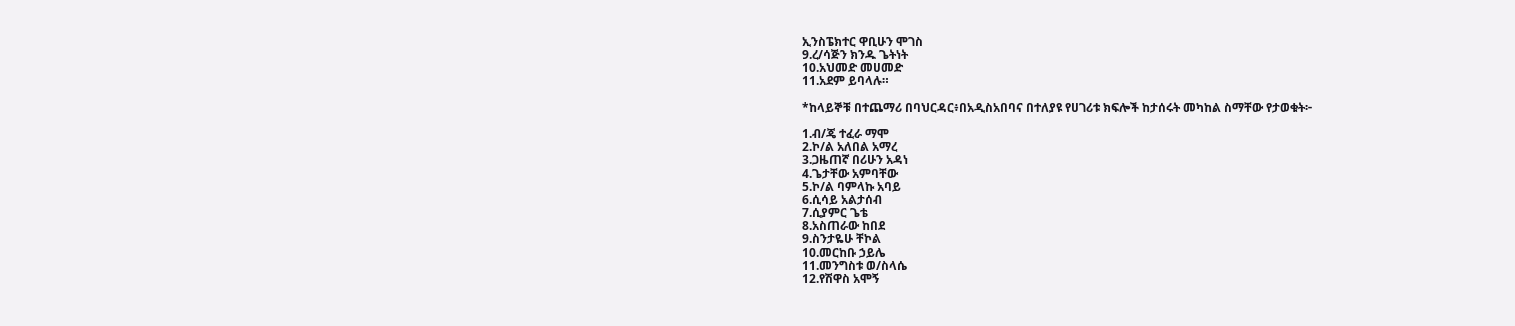ኢንስፔክተር ዋቢሁን ሞገስ
9.ረ/ሳጅን ክንዱ ጌትነት
10.አህመድ መሀመድ
11.አደም ይባላሉ።

*ከላይኞቹ በተጨማሪ በባህርዳር፥በአዲስአበባና በተለያዩ የሀገሪቱ ክፍሎች ከታሰሩት መካከል ስማቸው የታወቁት፦

1.ብ/ጄ ተፈራ ማሞ
2.ኮ/ል አለበል አማረ
3.ጋዜጠኛ በሪሁን አዳነ
4.ጌታቸው አምባቸው
5.ኮ/ል ባምላኩ አባይ
6.ሲሳይ አልታሰብ
7.ሲያምር ጌቴ
8.አስጠራው ከበደ
9.ስንታዬሁ ቸኮል
10.መርከቡ ኃይሌ
11.መንግስቱ ወ/ስላሴ
12.የሽዋስ አሞኝ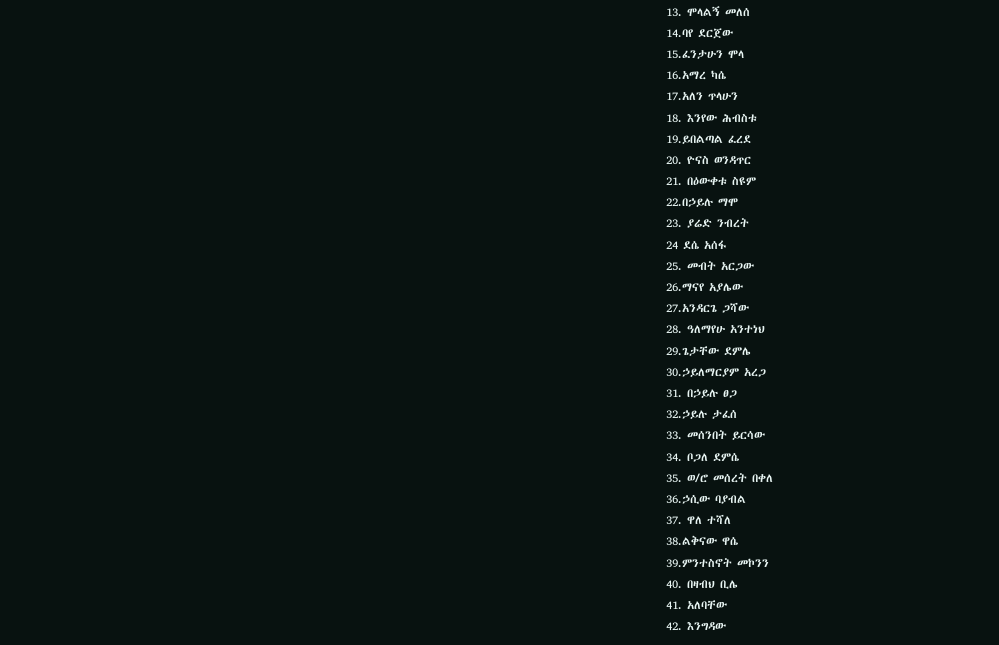13. ሞላልኝ መለሰ
14.ባየ ደርጀው
15.ፈንታሁን ሞላ
16.አማረ ካሴ
17.አለን ጥላሁን
18. እንየው ሕብስቱ
19.ይበልጣል ፈረደ
20. ዮናስ ወንዳጥር
21. በዕውቀቱ ስዩም
22.በኃይሉ ማሞ
23. ያሬድ ንብረት
24 ደሴ አሰፋ
25. መብት አርጋው
26.ማናየ አያሌው
27.አንዳርጌ ጋሻው
28. ዓለማየሁ አንተነህ
29.ጌታቸው ደምሌ
30.ኃይለማርያም አረጋ
31. በኃይሉ ፀጋ
32.ኃይሉ ታፈሰ
33. መሰንበት ይርሳው
34. ቦጋለ ደምሴ
35. ወ/ሮ መሰረት በቀለ
36.ኃሲው ባያብል
37. ዋለ ተሻለ
38.ልቅናው ዋሴ
39.ምንተስኖት መኮንን
40. በዛብህ ቢሌ
41. አለባቸው
42. እንግዳው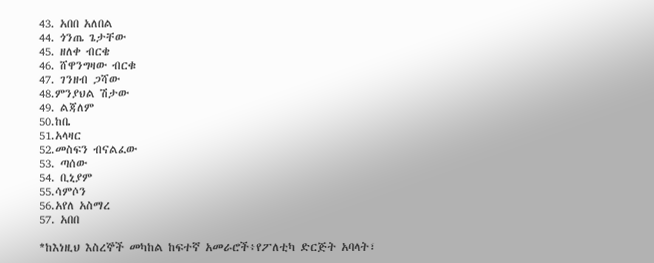43. አበበ አለበል
44. ጎንጤ ጌታቸው
45. ዘለቀ ብርቄ
46. ሸዋንግዛው ብርቁ
47. ገንዘብ ጋሻው
48.ምንያህል ሽታው
49. ልጃለም
50.ከቤ
51.አላዛር
52.መስፍን ብናልፈው
53. ጣሰው
54. ቢኒያም
55.ሳምሶን
56.አየለ አስማረ
57. አበበ

*ከእነዚህ እስረኞች መካከል ከፍተኛ አመራሮች፥የፖለቲካ ድርጅት አባላት፣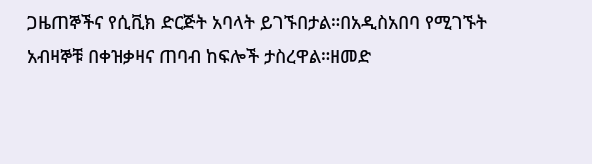ጋዜጠኞችና የሲቪክ ድርጅት አባላት ይገኙበታል።በአዲስአበባ የሚገኙት አብዛኞቹ በቀዝቃዛና ጠባብ ከፍሎች ታስረዋል።ዘመድ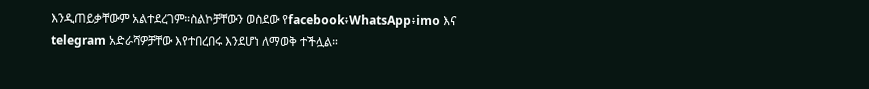እንዲጠይቃቸውም አልተደረገም።ስልኮቻቸውን ወስደው የfacebook፥WhatsApp፥imo እና telegram አድራሻዎቻቸው እየተበረበሩ እንደሆነ ለማወቅ ተችሏል።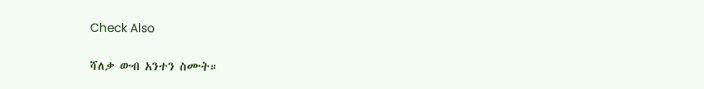Check Also

ሻለቃ ውብ አንተን ስሙት።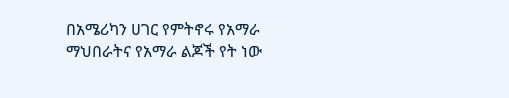በአሜሪካን ሀገር የምትኖሩ የአማራ ማህበራትና የአማራ ልጆች የት ነው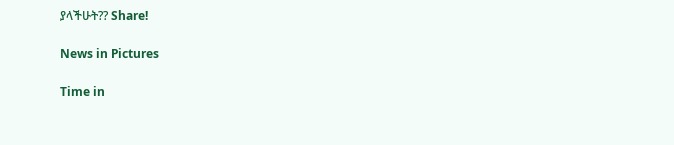ያላችሁት?? Share!

News in Pictures

Time in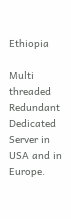Ethiopia

Multi threaded Redundant Dedicated Server in USA and in Europe.